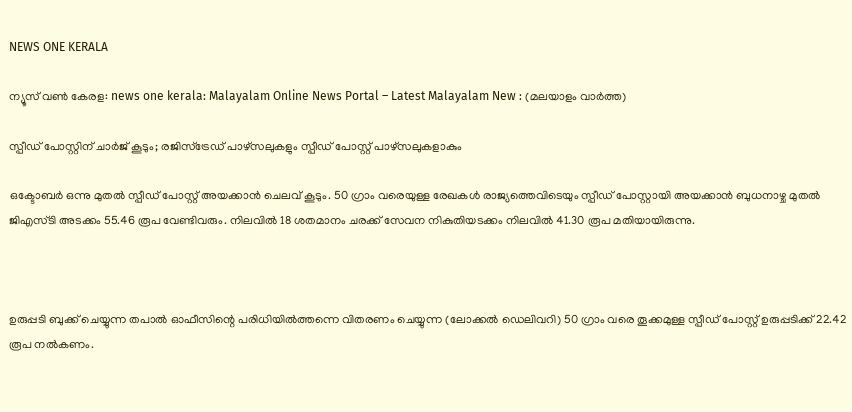NEWS ONE KERALA

ന്യൂസ് വൺ കേരള: news one kerala: Malayalam Online News Portal – Latest Malayalam New : (മലയാളം വാർത്ത)

സ്പീഡ് പോസ്റ്റിന് ചാർജ് കൂടും; രജിസ്ട്രേഡ് പാഴ്സലുകളും സ്പീഡ് പോസ്റ്റ് പാഴ്സലുകളാകും

ഒക്ടോബർ ഒന്നു മുതൽ സ്പീഡ് പോസ്റ്റ് അയക്കാൻ ചെലവ് കൂടും. 50 ഗ്രാം വരെയുള്ള രേഖകൾ രാജ്യത്തെവിടെയും സ്പീഡ് പോസ്റ്റായി അയക്കാൻ ബുധനാഴ്ച മുതൽ ജിഎസ്‌ടി അടക്കം 55.46 രൂപ വേണ്ടിവരും. നിലവിൽ 18 ശതമാനം ചരക്ക് സേവന നികുതിയടക്കം നിലവിൽ 41.30 രൂപ മതിയായിരുന്നു.



ഉരുപ്പടി ബുക്ക് ചെയ്യുന്ന തപാൽ ഓഫീസിന്റെ പരിധിയിൽത്തന്നെ വിതരണം ചെയ്യുന്ന (ലോക്കൽ ഡെലിവറി) 50 ഗ്രാം വരെ തൂക്കമുള്ള സ്പീഡ് പോസ്റ്റ് ഉരുപ്പടിക്ക് 22.42 രൂപ നൽകണം.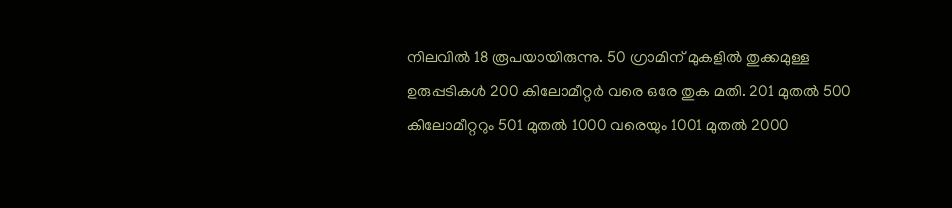നിലവിൽ 18 രൂപയായിരുന്നു. 50 ഗ്രാമിന് മുകളിൽ തുക്കമുള്ള ഉരുപ്പടികൾ 200 കിലോമീറ്റർ വരെ ഒരേ തുക മതി. 201 മുതൽ 500 കിലോമീറ്ററും 501 മുതൽ 1000 വരെയും 1001 മുതൽ 2000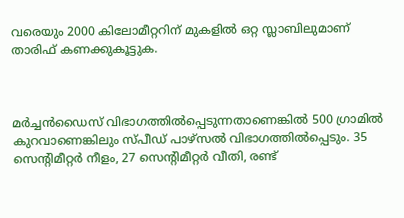വരെയും 2000 കിലോമീറ്ററിന് മുകളിൽ ഒറ്റ സ്ലാബിലുമാണ് താരിഫ് കണക്കുകൂട്ടുക.



മർച്ചൻഡൈസ് വിഭാഗത്തിൽപ്പെടുന്നതാണെങ്കിൽ 500 ഗ്രാമിൽ കുറവാണെങ്കിലും സ്പീഡ് പാഴ്സൽ വിഭാഗത്തിൽപ്പെടും. 35 സെന്റിമീറ്റർ നീളം, 27 സെന്റിമീറ്റർ വീതി, രണ്ട്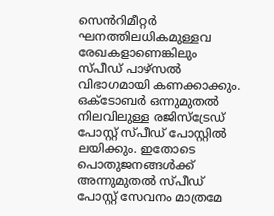സെൻറിമീറ്റർ ഘനത്തിലധികമുള്ളവ രേഖകളാണെങ്കിലും സ്പീഡ് പാഴ്സൽ വിഭാഗമായി കണക്കാക്കും. ഒക്ടോബർ ഒന്നുമുതൽ നിലവിലുള്ള രജിസ്ട്രേഡ് പോസ്റ്റ് സ്പീഡ് പോസ്റ്റിൽ ലയിക്കും. ഇതോടെ പൊതുജനങ്ങൾക്ക് അന്നുമുതൽ സ്പീഡ് പോസ്റ്റ് സേവനം മാത്രമേ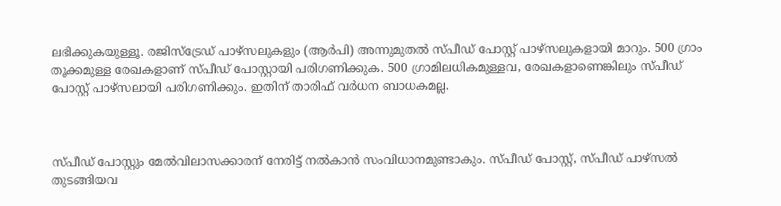ലഭിക്കുകയുള്ളൂ. രജിസ്ട്രേഡ് പാഴ്സലുകളും (ആർപി) അന്നുമുതൽ സ്പീഡ് പോസ്റ്റ് പാഴ്സലുകളായി മാറും. 500 ഗ്രാം തൂക്കമുള്ള രേഖകളാണ് സ്പീഡ് പോസ്റ്റായി പരിഗണിക്കുക. 500 ഗ്രാമിലധികമുള്ളവ, രേഖകളാണെങ്കിലും സ്പീഡ് പോസ്റ്റ് പാഴ്സലായി പരിഗണിക്കും. ഇതിന് താരിഫ് വർധന ബാധകമല്ല.



സ്പീഡ് പോസ്റ്റും മേൽവിലാസക്കാരന് നേരിട്ട് നൽകാൻ സംവിധാനമുണ്ടാകും. സ്പീഡ് പോസ്റ്റ്, സ്പീഡ് പാഴ്സൽ തുടങ്ങിയവ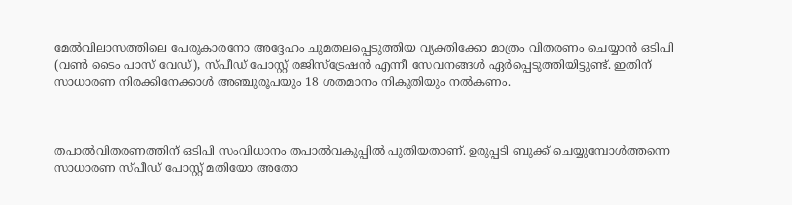മേൽവിലാസത്തിലെ പേരുകാരനോ അദ്ദേഹം ചുമതലപ്പെടുത്തിയ വ്യക്തിക്കോ മാത്രം വിതരണം ചെയ്യാൻ ഒടിപി (വൺ ടൈം പാസ് വേഡ്), സ്പീഡ് പോസ്റ്റ് രജിസ്ട്രേഷൻ എന്നീ സേവനങ്ങൾ ഏർപ്പെടുത്തിയിട്ടുണ്ട്. ഇതിന് സാധാരണ നിരക്കിനേക്കാൾ അഞ്ചുരൂപയും 18 ശതമാനം നികുതിയും നൽകണം.



തപാൽവിതരണത്തിന് ഒടിപി സംവിധാനം തപാൽവകുപ്പിൽ പുതിയതാണ്. ഉരുപ്പടി ബുക്ക് ചെയ്യുമ്പോൾത്തന്നെ സാധാരണ സ്പീഡ് പോസ്റ്റ് മതിയോ അതോ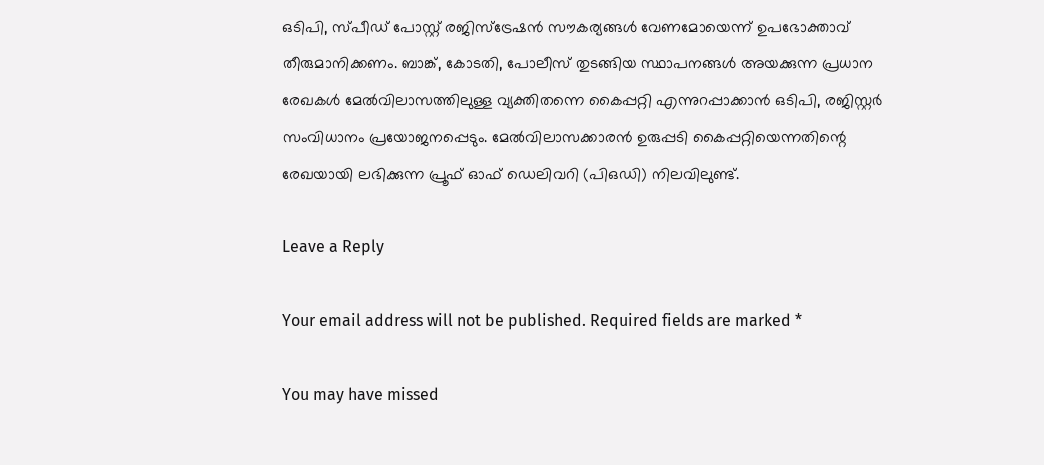ഒടിപി, സ്പീഡ് പോസ്റ്റ് രജിസ്ട്രേഷൻ സൗകര്യങ്ങൾ വേണമോയെന്ന് ഉപഭോക്താവ് തീരുമാനിക്കണം. ബാങ്ക്, കോടതി, പോലീസ് തുടങ്ങിയ സ്ഥാപനങ്ങൾ അയക്കുന്ന പ്രധാന രേഖകൾ മേൽവിലാസത്തിലുള്ള വ്യക്തിതന്നെ കൈപ്പറ്റി എന്നുറപ്പാക്കാൻ ഒടിപി, രജിസ്റ്റർ സംവിധാനം പ്രയോജനപ്പെടും. മേൽവിലാസക്കാരൻ ഉരുപ്പടി കൈപ്പറ്റിയെന്നതിന്റെ രേഖയായി ലഭിക്കുന്ന പ്രൂഫ് ഓഫ് ഡെലിവറി (പിഒഡി) നിലവിലുണ്ട്.

Leave a Reply

Your email address will not be published. Required fields are marked *

You may have missed